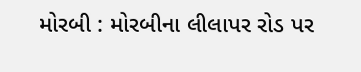મોરબી : મોરબીના લીલાપર રોડ પર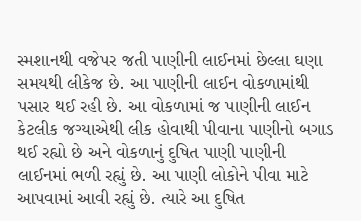સ્મશાનથી વજેપર જતી પાણીની લાઈનમાં છેલ્લા ઘણા સમયથી લીકેજ છે. આ પાણીની લાઈન વોકળામાંથી પસાર થઈ રહી છે. આ વોકળામાં જ પાણીની લાઈન કેટલીક જગ્યાએથી લીક હોવાથી પીવાના પાણીનો બગાડ થઈ રહ્યો છે અને વોકળાનું દુષિત પાણી પાણીની લાઈનમાં ભળી રહ્યું છે. આ પાણી લોકોને પીવા માટે આપવામાં આવી રહ્યું છે. ત્યારે આ દુષિત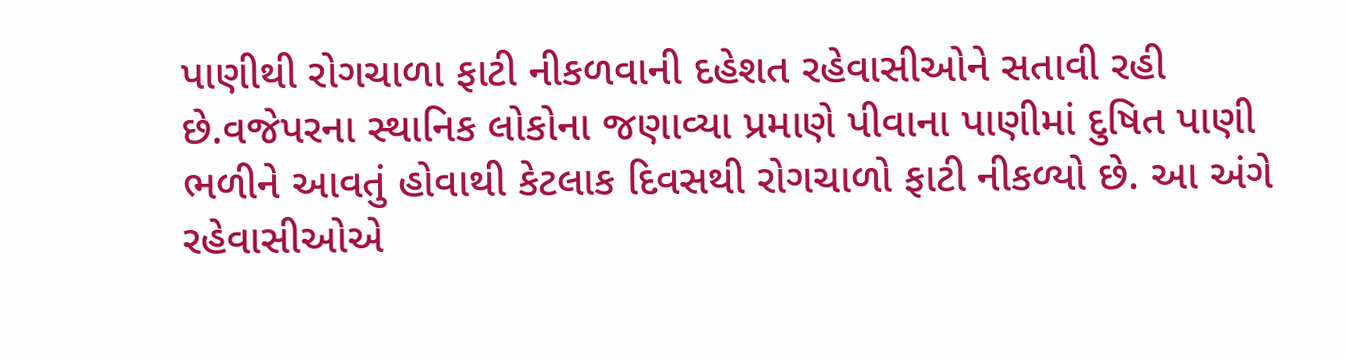પાણીથી રોગચાળા ફાટી નીકળવાની દહેશત રહેવાસીઓને સતાવી રહી છે.વજેપરના સ્થાનિક લોકોના જણાવ્યા પ્રમાણે પીવાના પાણીમાં દુષિત પાણી ભળીને આવતું હોવાથી કેટલાક દિવસથી રોગચાળો ફાટી નીકળ્યો છે. આ અંગે રહેવાસીઓએ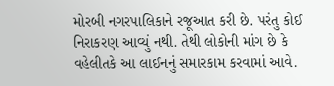મોરબી નગરપાલિકાને રજૂઆત કરી છે. પરંતુ કોઈ નિરાકરણ આવ્યું નથી. તેથી લોકોની માંગ છે કે વહેલીતકે આ લાઈનનું સમારકામ કરવામાં આવે.